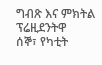ግብጽ እና ምክትል ፕሬዚደንትዋ
ሰኞ፣ የካቲት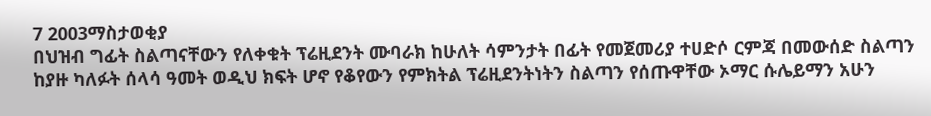7 2003ማስታወቂያ
በህዝብ ግፊት ስልጣናቸውን የለቀቁት ፕሬዚደንት ሙባራክ ከሁለት ሳምንታት በፊት የመጀመሪያ ተሀድሶ ርምጃ በመውሰድ ስልጣን ከያዙ ካለፉት ሰላሳ ዓመት ወዲህ ክፍት ሆኖ የቆየውን የምክትል ፕሬዚደንትነትን ስልጣን የሰጡዋቸው ኦማር ሱሌይማን አሁን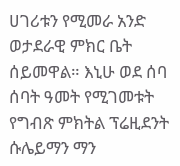ሀገሪቱን የሚመራ አንድ ወታደራዊ ምክር ቤት ሰይመዋል። እኒሁ ወደ ሰባ ሰባት ዓመት የሚገመቱት የግብጽ ምክትል ፕሬዚደንት ሱሌይማን ማን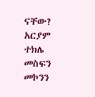ናቸው?
አርያም ተክሌ
መስፍን መኮንን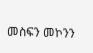መስፍን መኮንን